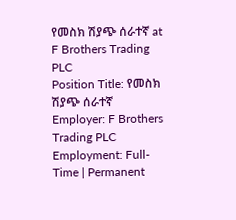የመስክ ሽያጭ ሰራተኛ at F Brothers Trading PLC
Position Title: የመስክ ሽያጭ ሰራተኛ
Employer: F Brothers Trading PLC
Employment: Full-Time | Permanent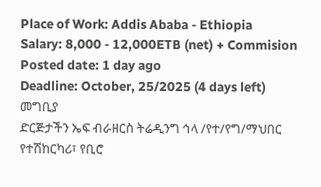Place of Work: Addis Ababa - Ethiopia
Salary: 8,000 - 12,000ETB (net) + Commision
Posted date: 1 day ago
Deadline: October, 25/2025 (4 days left)
መግቢያ
ድርጅታችን ኤፍ ብራዘርስ ትሬዲንግ ኅላ /የተ/የግ/ማህበር የተሽከርካሪ፣ የቢሮ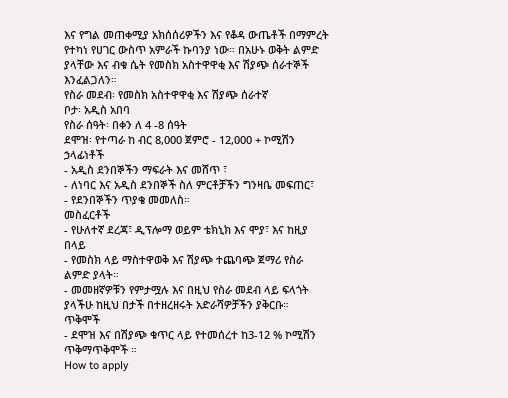እና የግል መጠቀሚያ አክሰሰሪዎችን እና የቆዳ ውጤቶች በማምረት የተካነ የሀገር ውስጥ አምራች ኩባንያ ነው። በአሁኑ ወቅት ልምድ ያላቸው እና ብቁ ሴት የመስክ አስተዋዋቂ እና ሽያጭ ሰራተኞች እንፈልጋለን።
የስራ መደብ፡ የመስክ አስተዋዋቂ እና ሽያጭ ሰራተኛ
ቦታ፡ አዲስ አበባ
የስራ ሰዓት፡ በቀን ለ 4 -8 ሰዓት
ደሞዝ፡ የተጣራ ከ ብር 8,000 ጀምሮ - 12,000 + ኮሚሽን
ኃላፊነቶች
- አዲስ ደንበኞችን ማፍራት እና መሸጥ ፣
- ለነባር እና አዲስ ደንበኞች ስለ ምርቶቻችን ግንዛቤ መፍጠር፣
- የደንበኞችን ጥያቄ መመለስ።
መስፈርቶች
- የሁለተኛ ደረጃ፣ ዲፕሎማ ወይም ቴክኒክ እና ሞያ፣ እና ከዚያ በላይ
- የመስክ ላይ ማስተዋወቅ እና ሽያጭ ተጨባጭ ጀማሪ የስራ ልምድ ያላት።
- መመዘኛዎቹን የምታሟሉ እና በዚህ የስራ መደብ ላይ ፍላጎት ያላችሁ ከዚህ በታች በተዘረዘሩት አድራሻዎቻችን ያቅርቡ።
ጥቅሞች
- ደሞዝ እና በሽያጭ ቁጥር ላይ የተመሰረተ ከ3-12 % ኮሚሽን ጥቅማጥቅሞች ።
How to apply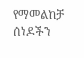የማመልከቻ ሰነዶችን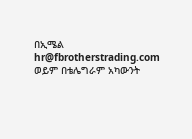በኢሜል
hr@fbrotherstrading.com
ወይም በቴሌግራም አካውንት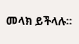መላክ ይችላሉ።